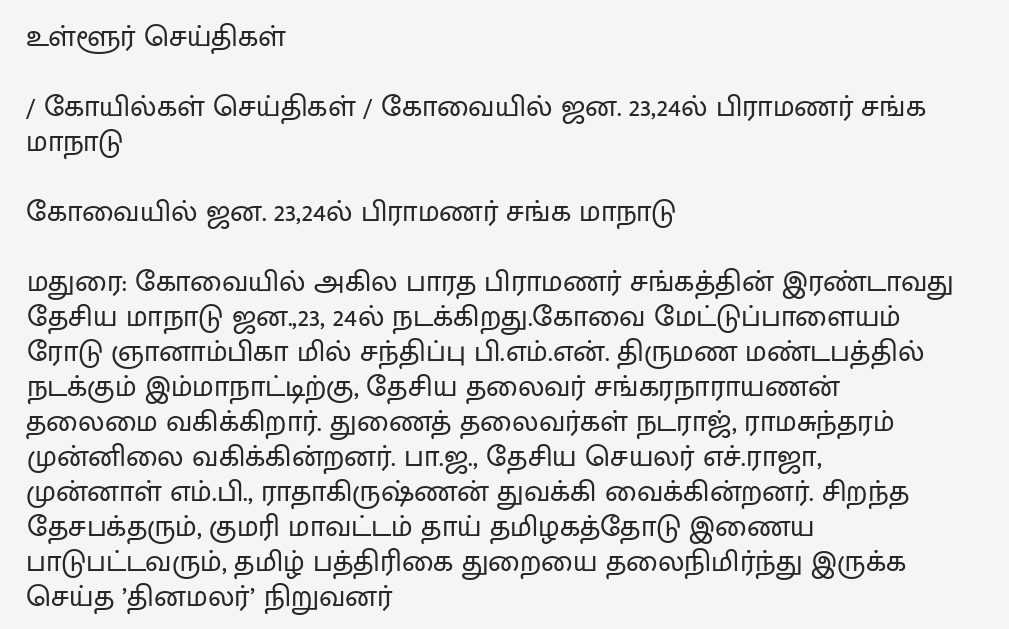உள்ளூர் செய்திகள்

/ கோயில்கள் செய்திகள் / கோவையில் ஜன. 23,24ல் பிராமணர் சங்க மாநாடு

கோவையில் ஜன. 23,24ல் பிராமணர் சங்க மாநாடு

மதுரை: கோவையில் அகில பாரத பிராமணர் சங்கத்தின் இரண்டாவது தேசிய மாநாடு ஜன.,23, 24ல் நடக்கிறது.கோவை மேட்டுப்பாளையம் ரோடு ஞானாம்பிகா மில் சந்திப்பு பி.எம்.என். திருமண மண்டபத்தில் நடக்கும் இம்மாநாட்டிற்கு, தேசிய தலைவர் சங்கரநாராயணன் தலைமை வகிக்கிறார். துணைத் தலைவர்கள் நடராஜ், ராமசுந்தரம் முன்னிலை வகிக்கின்றனர். பா.ஜ., தேசிய செயலர் எச்.ராஜா, முன்னாள் எம்.பி., ராதாகிருஷ்ணன் துவக்கி வைக்கின்றனர். சிறந்த தேசபக்தரும், குமரி மாவட்டம் தாய் தமிழகத்தோடு இணைய பாடுபட்டவரும், தமிழ் பத்திரிகை துறையை தலைநிமிர்ந்து இருக்க செய்த ’தினமலர்’ நிறுவனர்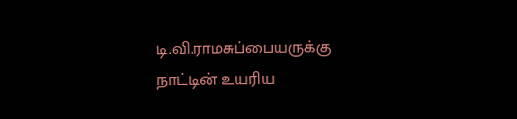டி.வி.ராமசுப்பையருக்கு நாட்டின் உயரிய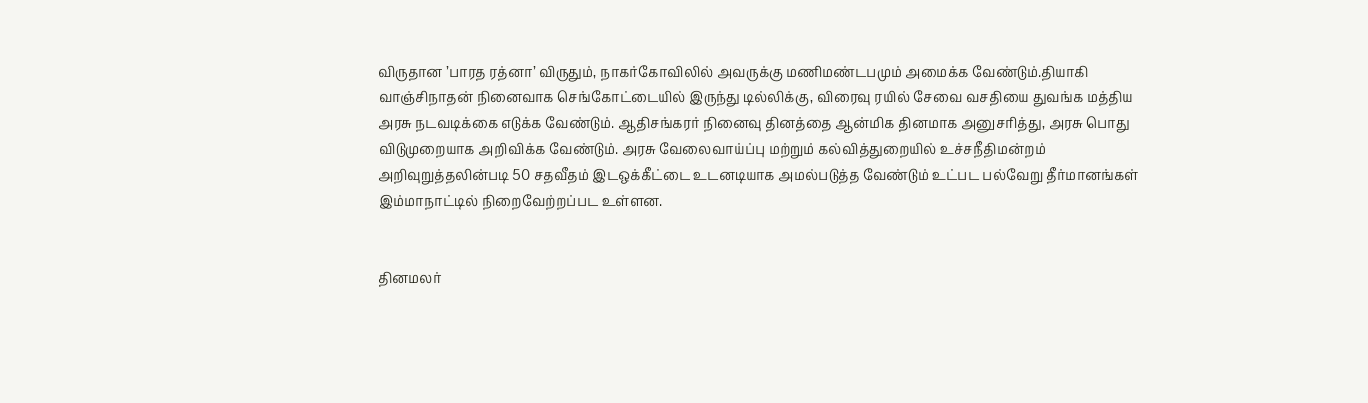விருதான ’பாரத ரத்னா’ விருதும், நாகர்கோவிலில் அவருக்கு மணிமண்டபமும் அமைக்க வேண்டும்.தியாகி வாஞ்சிநாதன் நினைவாக செங்கோட்டையில் இருந்து டில்லிக்கு, விரைவு ரயில் சேவை வசதியை துவங்க மத்திய அரசு நடவடிக்கை எடுக்க வேண்டும். ஆதிசங்கரர் நினைவு தினத்தை ஆன்மிக தினமாக அனுசரித்து, அரசு பொது விடுமுறையாக அறிவிக்க வேண்டும். அரசு வேலைவாய்ப்பு மற்றும் கல்வித்துறையில் உச்சநீதிமன்றம் அறிவுறுத்தலின்படி 50 சதவீதம் இடஒக்கீட்டை உடனடியாக அமல்படுத்த வேண்டும் உட்பட பல்வேறு தீர்மானங்கள் இம்மாநாட்டில் நிறைவேற்றப்பட உள்ளன.


தினமலர்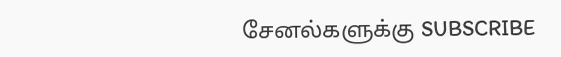சேனல்களுக்கு SUBSCRIBE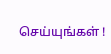செய்யுங்கள் !